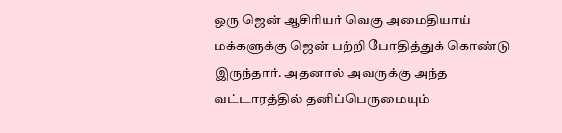ஒரு ஜென் ஆசிரியர் வெகு அமைதியாய் மக்களுக்கு ஜென் பற்றி போதித்துக் கொண்டு இருந்தார். அதனால் அவருக்கு அந்த வட்டாரத்தில் தனிப்பெருமையும்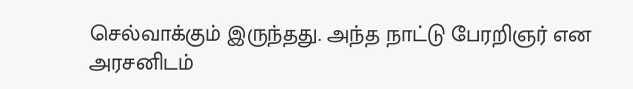செல்வாக்கும் இருந்தது. அந்த நாட்டு பேரறிஞர் என அரசனிடம்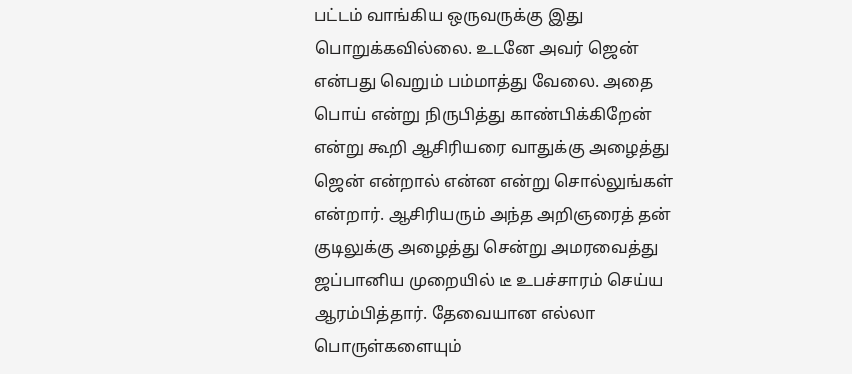பட்டம் வாங்கிய ஒருவருக்கு இது பொறுக்கவில்லை. உடனே அவர் ஜென் என்பது வெறும் பம்மாத்து வேலை. அதை பொய் என்று நிருபித்து காண்பிக்கிறேன் என்று கூறி ஆசிரியரை வாதுக்கு அழைத்து ஜென் என்றால் என்ன என்று சொல்லுங்கள் என்றார். ஆசிரியரும் அந்த அறிஞரைத் தன் குடிலுக்கு அழைத்து சென்று அமரவைத்து ஜப்பானிய முறையில் டீ உபச்சாரம் செய்ய ஆரம்பித்தார். தேவையான எல்லா பொருள்களையும்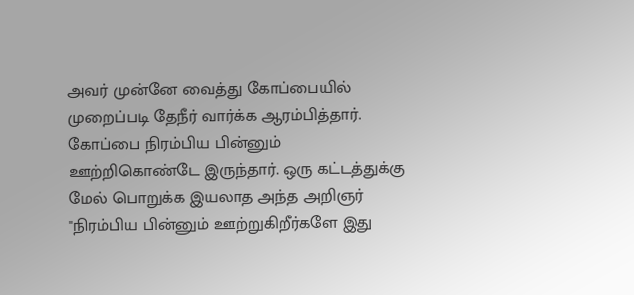அவர் முன்னே வைத்து கோப்பையில் முறைப்படி தேநீர் வார்க்க ஆரம்பித்தார். கோப்பை நிரம்பிய பின்னும் ஊற்றிகொண்டே இருந்தார். ஒரு கட்டத்துக்கு மேல் பொறுக்க இயலாத அந்த அறிஞர் "நிரம்பிய பின்னும் ஊற்றுகிறீர்களே இது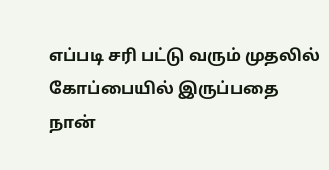எப்படி சரி பட்டு வரும் முதலில் கோப்பையில் இருப்பதை நான்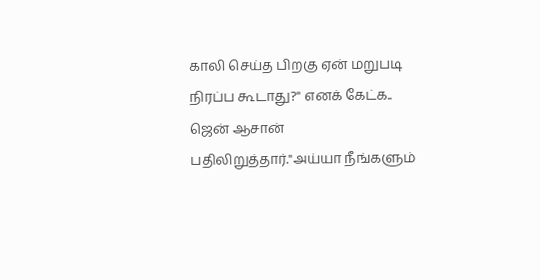காலி செய்த பிறகு ஏன் மறுபடி நிரப்ப கூடாது?" எனக் கேட்க.. ஜென் ஆசான் பதிலிறுத்தார்."அய்யா நீங்களும்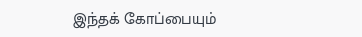இந்தக் கோப்பையும்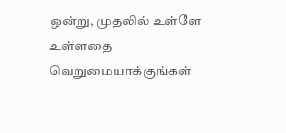ஒன்று, முதலில் உள்ளே உள்ளதை வெறுமையாக்குங்கள்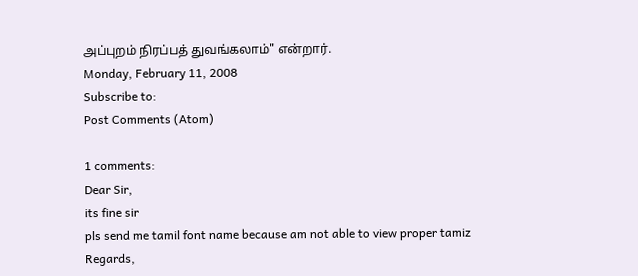அப்புறம் நிரப்பத் துவங்கலாம்" என்றார்.
Monday, February 11, 2008
Subscribe to:
Post Comments (Atom)

1 comments:
Dear Sir,
its fine sir
pls send me tamil font name because am not able to view proper tamiz
Regards,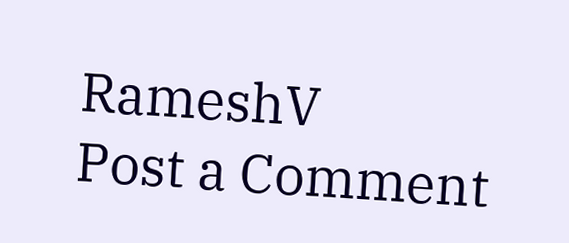RameshV
Post a Comment